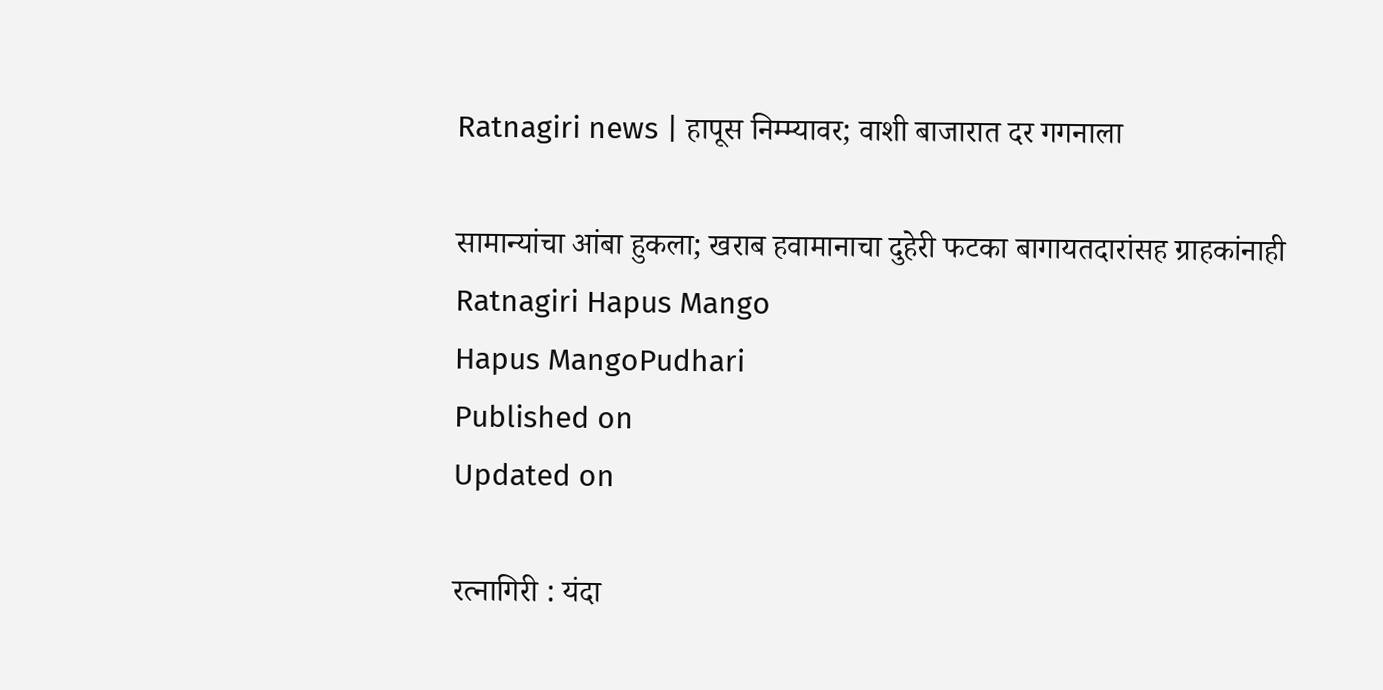Ratnagiri news | हापूस निम्म्यावर; वाशी बाजारात दर गगनाला

सामान्यांचा आंबा हुकला; खराब हवामानाचा दुहेरी फटका बागायतदारांसह ग्राहकांनाही
Ratnagiri Hapus Mango
Hapus MangoPudhari
Published on
Updated on

रत्नागिरी : यंदा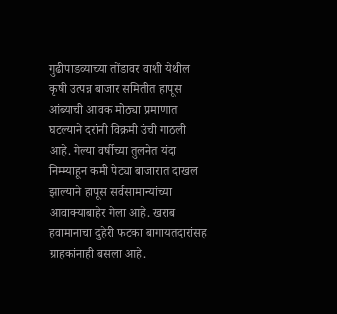गुढीपाडव्याच्या तोंडावर वाशी येथील कृषी उत्पन्न बाजार समितीत हापूस आंब्याची आवक मोठ्या प्रमाणात घटल्याने दरांनी विक्रमी उंची गाठली आहे. गेल्या वर्षीच्या तुलनेत यंदा निम्म्याहून कमी पेट्या बाजारात दाखल झाल्याने हापूस सर्वसामान्यांच्या आवाक्याबाहेर गेला आहे. खराब हवामानाचा दुहेरी फटका बागायतदारांसह ग्राहकांनाही बसला आहे.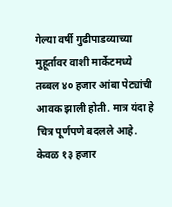गेल्या वर्षी गुढीपाडव्याच्या मुहूर्तावर वाशी मार्केटमध्ये तब्बल ४० हजार आंबा पेट्यांची आवक झाली होती. मात्र यंदा हे चित्र पूर्णपणे बदलले आहे. केवळ १३ हजार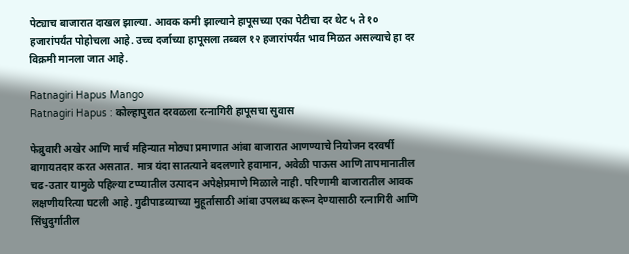पेट्याच बाजारात दाखल झाल्या. आवक कमी झाल्याने हापूसच्या एका पेटीचा दर थेट ५ ते १० हजारांपर्यंत पोहोचला आहे. उच्च दर्जाच्या हापूसला तब्बल १२ हजारांपर्यंत भाव मिळत असल्याचे हा दर विक्रमी मानला जात आहे.

Ratnagiri Hapus Mango
Ratnagiri Hapus : कोल्हापुरात दरवळला रत्नागिरी हापूसचा सुवास

फेब्रुवारी अखेर आणि मार्च महिन्यात मोठ्या प्रमाणात आंबा बाजारात आणण्याचे नियोजन दरवर्षी बागायतदार करत असतात. मात्र यंदा सातत्याने बदलणारे हवामान, अवेळी पाऊस आणि तापमानातील चढ-उतार यामुळे पहिल्या टप्प्यातील उत्पादन अपेक्षेप्रमाणे मिळाले नाही. परिणामी बाजारातील आवक लक्षणीयरित्या घटली आहे. गुढीपाडव्याच्या मुहूर्तासाठी आंबा उपलब्ध करून देण्यासाठी रत्नागिरी आणि सिंधुदुर्गातील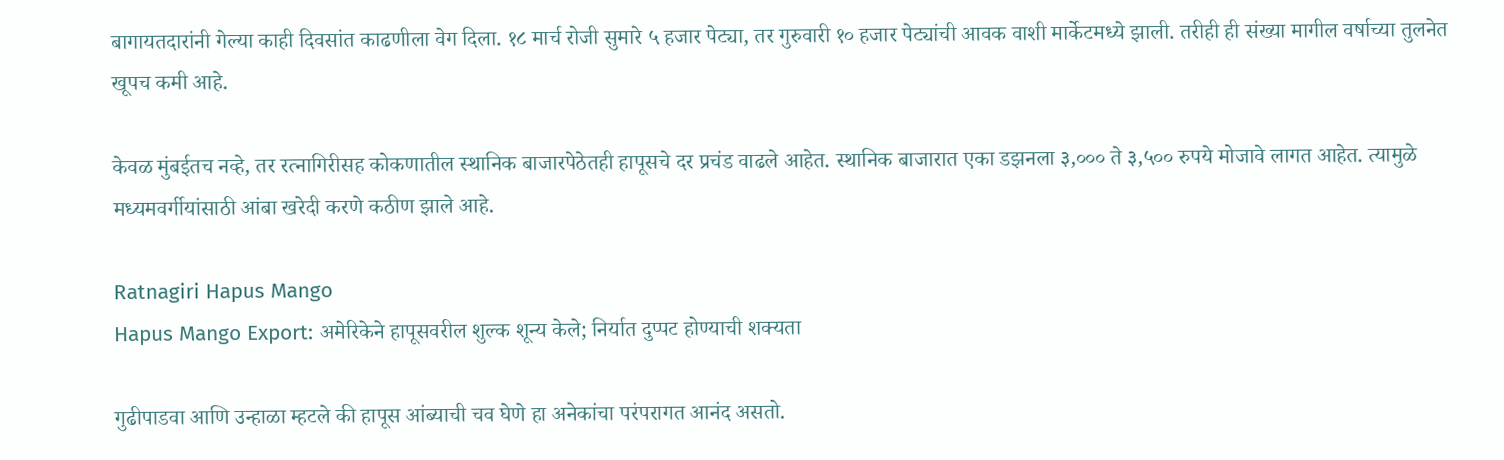बागायतदारांनी गेल्या काही दिवसांत काढणीला वेग दिला. १८ मार्च रोजी सुमारे ५ हजार पेट्या, तर गुरुवारी १० हजार पेट्यांची आवक वाशी मार्केटमध्ये झाली. तरीही ही संख्या मागील वर्षाच्या तुलनेत खूपच कमी आहे.

केवळ मुंबईतच नव्हे, तर रत्नागिरीसह कोकणातील स्थानिक बाजारपेठेतही हापूसचे दर प्रचंड वाढले आहेत. स्थानिक बाजारात एका डझनला ३,००० ते ३,५०० रुपये मोजावे लागत आहेत. त्यामुळे मध्यमवर्गीयांसाठी आंबा खरेदी करणे कठीण झाले आहे.

Ratnagiri Hapus Mango
Hapus Mango Export: अमेरिकेने हापूसवरील शुल्क शून्य केले; निर्यात दुप्पट होण्याची शक्यता

गुढीपाडवा आणि उन्हाळा म्हटले की हापूस आंब्याची चव घेणे हा अनेकांचा परंपरागत आनंद असतो.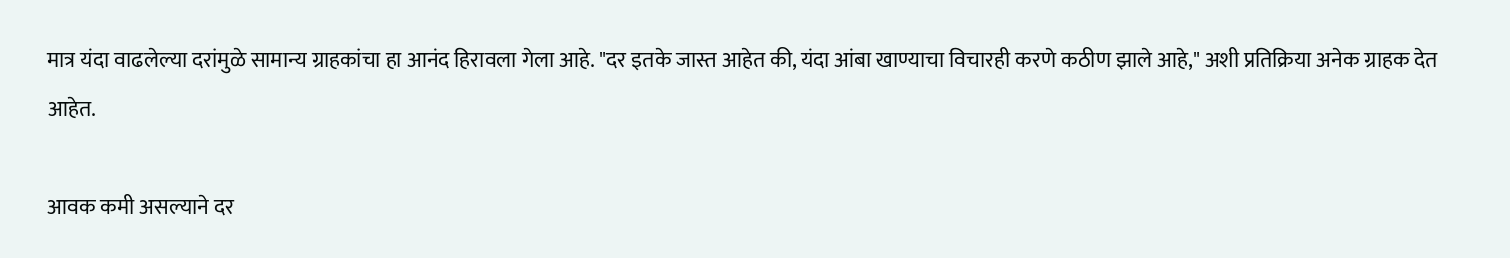मात्र यंदा वाढलेल्या दरांमुळे सामान्य ग्राहकांचा हा आनंद हिरावला गेला आहे. "दर इतके जास्त आहेत की, यंदा आंबा खाण्याचा विचारही करणे कठीण झाले आहे," अशी प्रतिक्रिया अनेक ग्राहक देत आहेत.

आवक कमी असल्याने दर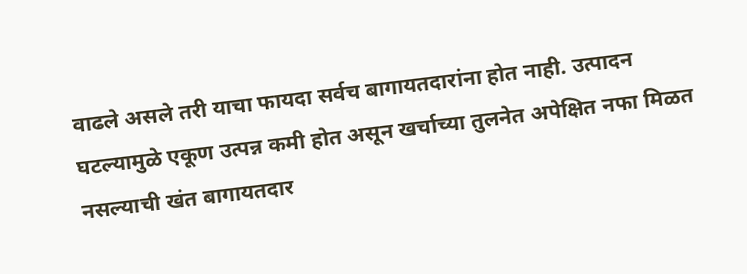वाढले असले तरी याचा फायदा सर्वच बागायतदारांना होत नाही. उत्पादन घटल्यामुळे एकूण उत्पन्न कमी होत असून खर्चाच्या तुलनेत अपेक्षित नफा मिळत नसल्याची खंत बागायतदार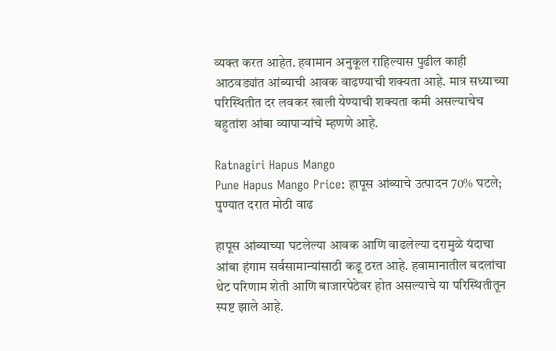व्यक्त करत आहेत. हवामान अनुकूल राहिल्यास पुढील काही आठवड्यांत आंब्याची आवक वाढण्याची शक्यता आहे. मात्र सध्याच्या परिस्थितीत दर लवकर खाली येण्याची शक्यता कमी असल्याचेच बहुतांश आंबा व्यापाऱ्यांचे म्हणणे आहे.

Ratnagiri Hapus Mango
Pune Hapus Mango Price: हापूस आंब्याचे उत्पादन 70% घटले; पुण्यात दरात मोठी वाढ

हापूस आंब्याच्या घटलेल्या आवक आणि वाढलेल्या दरामुळे यंदाचा आंबा हंगाम सर्वसामान्यांसाठी कडू ठरत आहे. हवामानातील बदलांचा थेट परिणाम शेती आणि बाजारपेठेवर होत असल्याचे या परिस्थितीतून स्पष्ट झाले आहे.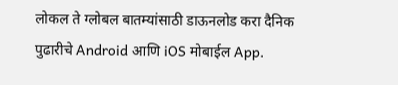लोकल ते ग्लोबल बातम्यांसाठी डाऊनलोड करा दैनिक पुढारीचे Android आणि iOS मोबाईल App.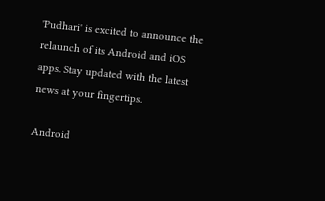'Pudhari' is excited to announce the relaunch of its Android and iOS apps. Stay updated with the latest news at your fingertips.

Android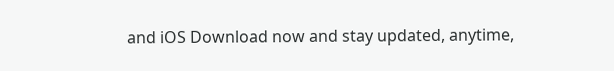and iOS Download now and stay updated, anytime,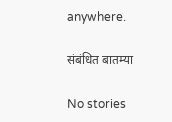anywhere.

संबंधित बातम्या

No stories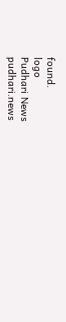found.
logo
Pudhari News
pudhari.news